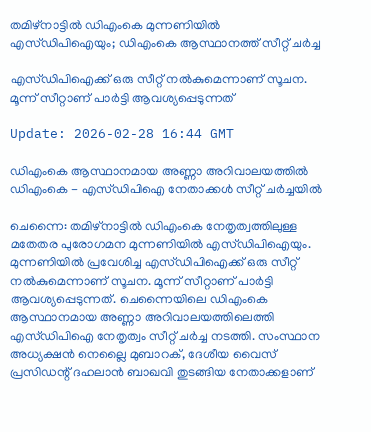തമിഴ്‌നാട്ടില്‍ ഡിഎംകെ മുന്നണിയില്‍ എസ്ഡിപിഐയും; ഡിഎംകെ ആസ്ഥാനത്ത് സീറ്റ് ചര്‍ച്ച

എസ്ഡിപിഐക്ക് ഒരു സീറ്റ് നല്‍കുമെന്നാണ് സൂചന. മൂന്ന് സീറ്റാണ് പാര്‍ട്ടി ആവശ്യപ്പെടുന്നത്

Update: 2026-02-28 16:44 GMT

ഡിഎംകെ ആസ്ഥാനമായ അണ്ണാ അറിവാലയത്തില്‍ ഡിഎംകെ - എസ്ഡിപിഐ നേതാക്കള്‍ സീറ്റ് ചര്‍ച്ചയില്‍

ചെന്നൈ: തമിഴ്‌നാട്ടില്‍ ഡിഎംകെ നേതൃത്വത്തിലുള്ള മതേതര പുരോഗമന മുന്നണിയില്‍ എസ്ഡിപിഐയും. മുന്നണിയില്‍ പ്രവേശിച്ച എസ്ഡിപിഐക്ക് ഒരു സീറ്റ് നല്‍കുമെന്നാണ് സൂചന. മൂന്ന് സീറ്റാണ് പാര്‍ട്ടി ആവശ്യപ്പെടുന്നത്. ചെന്നൈയിലെ ഡിഎംകെ ആസ്ഥാനമായ അണ്ണാ അറിവാലയത്തിലെത്തി എസ്ഡിപിഐ നേതൃത്വം സീറ്റ് ചര്‍ച്ച നടത്തി. സംസ്ഥാന അധ്യക്ഷന്‍ നെല്ലൈ മുബാറക്, ദേശീയ വൈസ് പ്രസിഡന്റ് ദഹലാന്‍ ബാഖവി തുടങ്ങിയ നേതാക്കളാണ്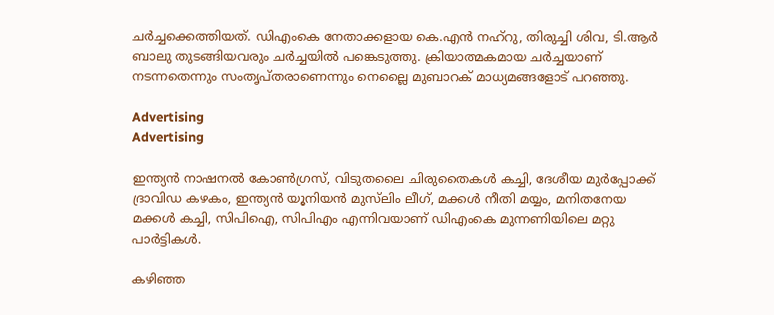ചര്‍ച്ചക്കെത്തിയത്. ഡിഎംകെ നേതാക്കളായ കെ.എന്‍ നഹ്‌റു, തിരുച്ചി ശിവ, ടി.ആര്‍ ബാലു തുടങ്ങിയവരും ചര്‍ച്ചയില്‍ പങ്കെടുത്തു. ക്രിയാത്മകമായ ചര്‍ച്ചയാണ് നടന്നതെന്നും സംതൃപ്തരാണെന്നും നെല്ലൈ മുബാറക് മാധ്യമങ്ങളോട് പറഞ്ഞു.

Advertising
Advertising

ഇന്ത്യന്‍ നാഷനല്‍ കോണ്‍ഗ്രസ്, വിടുതലൈ ചിരുതൈകള്‍ കച്ചി, ദേശീയ മുര്‍പ്പോക്ക് ദ്രാവിഡ കഴകം, ഇന്ത്യന്‍ യൂനിയന്‍ മുസ്‌ലിം ലീഗ്, മക്കള്‍ നീതി മയ്യം, മനിതനേയ മക്കള്‍ കച്ചി, സിപിഐ, സിപിഎം എന്നിവയാണ് ഡിഎംകെ മുന്നണിയിലെ മറ്റു പാര്‍ട്ടികള്‍.

കഴിഞ്ഞ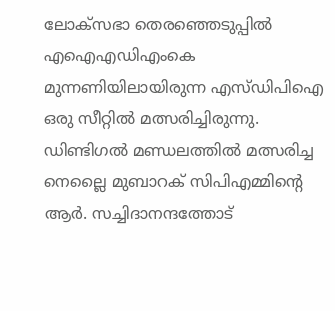ലോക്‌സഭാ തെരഞ്ഞെടുപ്പില്‍ എഐഎഡിഎംകെ മുന്നണിയിലായിരുന്ന എസ്ഡിപിഐ ഒരു സീറ്റില്‍ മത്സരിച്ചിരുന്നു. ഡിണ്ടിഗല്‍ മണ്ഡലത്തില്‍ മത്സരിച്ച നെല്ലൈ മുബാറക് സിപിഎമ്മിന്റെ ആര്‍. സച്ചിദാനന്ദത്തോട്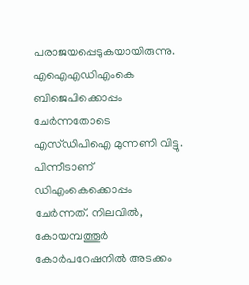പരാജയപ്പെടുകയായിരുന്നു. എഐഎഡിഎംകെ ബിജെപിക്കൊപ്പം ചേര്‍ന്നതോടെ എസ്ഡിപിഐ മുന്നണി വിട്ടു. പിന്നീടാണ് ഡിഎംകെക്കൊപ്പം ചേര്‍ന്നത്. നിലവില്‍, കോയമ്പത്തൂര്‍ കോര്‍പറേഷനില്‍ അടക്കം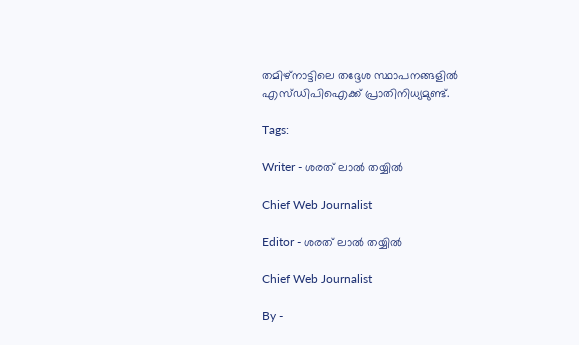തമിഴ്‌നാട്ടിലെ തദ്ദേശ സ്ഥാപനങ്ങളില്‍ എസ്ഡിപിഐക്ക് പ്രാതിനിധ്യമുണ്ട്.

Tags:

Writer - ശരത് ലാൽ തയ്യിൽ

Chief Web Journalist

Editor - ശരത് ലാൽ തയ്യിൽ

Chief Web Journalist

By -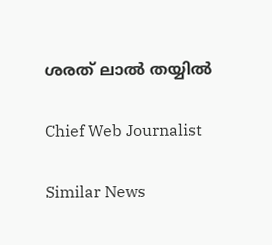ശരത് ലാൽ തയ്യിൽ

Chief Web Journalist

Similar News